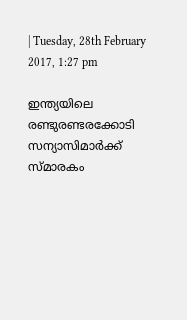| Tuesday, 28th February 2017, 1:27 pm

ഇന്ത്യയിലെ രണ്ടുരണ്ടരക്കോടി സന്യാസിമാര്‍ക്ക് സ്മാരകം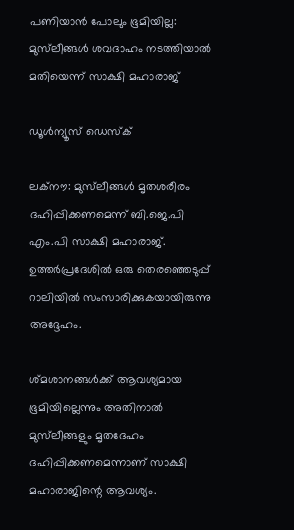പണിയാന്‍ പോലും ഭൂമിയില്ല: മുസ്‌ലീങ്ങള്‍ ശവദാഹം നടത്തിയാല്‍ മതിയെന്ന് സാക്ഷി മഹാരാജ്

ഡൂള്‍ന്യൂസ് ഡെസ്‌ക്

ലക്‌നൗ: മുസ്‌ലീങ്ങള്‍ മൃതശരീരം ദഹിപ്പിക്കണമെന്ന് ബി.ജെ.പി എം.പി സാക്ഷി മഹാരാജ്. ഉത്തര്‍പ്രദേശില്‍ ഒരു തെരഞ്ഞെടുപ്പ് റാലിയില്‍ സംസാരിക്കുകയായിരുന്നു അദ്ദേഹം.

ശ്മശാനങ്ങള്‍ക്ക് ആവശ്യമായ ഭൂമിയില്ലെന്നും അതിനാല്‍ മുസ്‌ലീങ്ങളും മൃതദേഹം ദഹിപ്പിക്കണമെന്നാണ് സാക്ഷി മഹാരാജിന്റെ ആവശ്യം.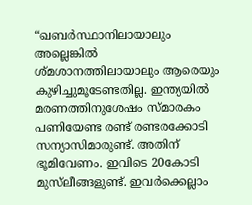“ഖബര്‍സ്ഥാനിലായാലും അല്ലെങ്കില്‍ ശ്മശാനത്തിലായാലും ആരെയും കുഴിച്ചുമൂടേണ്ടതില്ല. ഇന്ത്യയില്‍ മരണത്തിനുശേഷം സ്മാരകം പണിയേണ്ട രണ്ട് രണ്ടരക്കോടി സന്യാസിമാരുണ്ട്. അതിന് ഭൂമിവേണം. ഇവിടെ 20കോടി മുസ്‌ലീങ്ങളുണ്ട്. ഇവര്‍ക്കെല്ലാം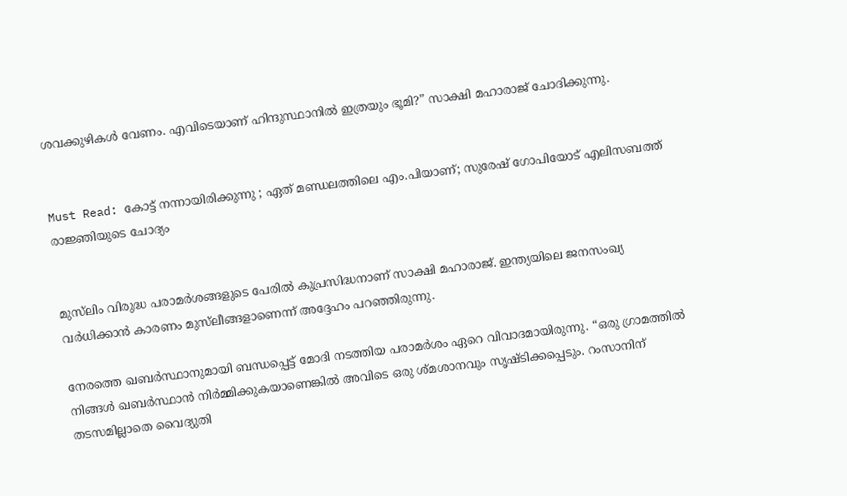ശവക്കുഴികള്‍ വേണം. എവിടെയാണ് ഹിന്ദുസ്ഥാനില്‍ ഇത്രയും ഭൂമി?” സാക്ഷി മഹാരാജ് ചോദിക്കുന്നു.


Must Read: കോട്ട് നന്നായിരിക്കുന്നു ; ഏത് മണ്ഡലത്തിലെ എം.പിയാണ്; സുരേഷ് ഗോപിയോട് എലിസബത്ത് രാജ്ഞിയുടെ ചോദ്യം


മുസ്‌ലിം വിരുദ്ധ പരാമര്‍ശങ്ങളുടെ പേരില്‍ കുപ്രസിദ്ധനാണ് സാക്ഷി മഹാരാജ്. ഇന്ത്യയിലെ ജനസംഖ്യ വര്‍ധിക്കാന്‍ കാരണം മുസ്‌ലീങ്ങളാണെന്ന് അദ്ദേഹം പറഞ്ഞിരുന്നു.

നേരത്തെ ഖബര്‍സ്ഥാനുമായി ബന്ധപ്പെട്ട് മോദി നടത്തിയ പരാമര്‍ശം ഏറെ വിവാദമായിരുന്നു. “ഒരു ഗ്രാമത്തില്‍ നിങ്ങള്‍ ഖബര്‍സ്ഥാന്‍ നിര്‍മ്മിക്കുകയാണെങ്കില്‍ അവിടെ ഒരു ശ്മശാനവും സൃഷ്ടിക്കപ്പെടും. റംസാനിന് തടസമില്ലാതെ വൈദ്യുതി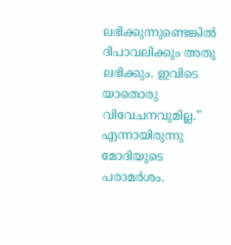ലഭിക്കുന്നുണ്ടെങ്കില്‍ ദിപാവലിക്കും അതു ലഭിക്കും. ഇവിടെ യാതൊരു വിവേചനവുമില്ല.” എന്നായിരുന്നു മോദിയുടെ പരാമര്‍ശം.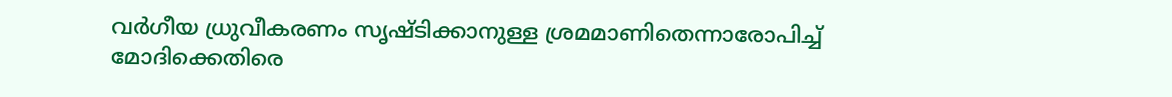വര്‍ഗീയ ധ്രുവീകരണം സൃഷ്ടിക്കാനുള്ള ശ്രമമാണിതെന്നാരോപിച്ച് മോദിക്കെതിരെ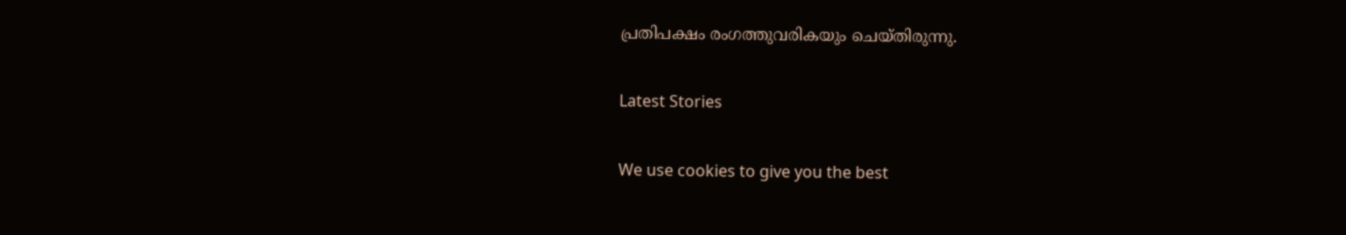പ്രതിപക്ഷം രംഗത്തുവരികയും ചെയ്തിരുന്നു.

Latest Stories

We use cookies to give you the best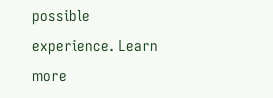possible experience. Learn more